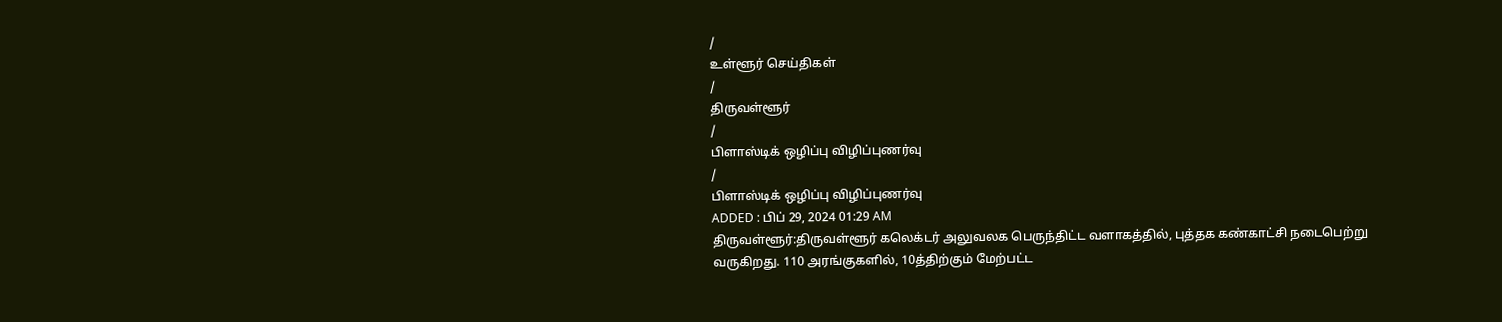/
உள்ளூர் செய்திகள்
/
திருவள்ளூர்
/
பிளாஸ்டிக் ஒழிப்பு விழிப்புணர்வு
/
பிளாஸ்டிக் ஒழிப்பு விழிப்புணர்வு
ADDED : பிப் 29, 2024 01:29 AM
திருவள்ளூர்:திருவள்ளூர் கலெக்டர் அலுவலக பெருந்திட்ட வளாகத்தில், புத்தக கண்காட்சி நடைபெற்று வருகிறது. 110 அரங்குகளில், 10த்திற்கும் மேற்பட்ட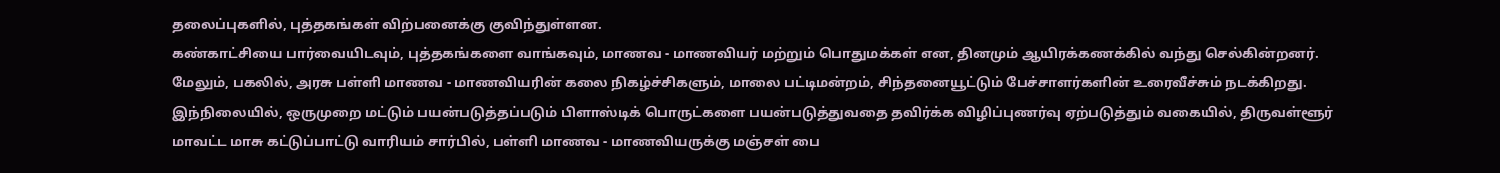தலைப்புகளில், புத்தகங்கள் விற்பனைக்கு குவிந்துள்ளன.
கண்காட்சியை பார்வையிடவும், புத்தகங்களை வாங்கவும், மாணவ - மாணவியர் மற்றும் பொதுமக்கள் என, தினமும் ஆயிரக்கணக்கில் வந்து செல்கின்றனர்.
மேலும், பகலில், அரசு பள்ளி மாணவ - மாணவியரின் கலை நிகழ்ச்சிகளும், மாலை பட்டிமன்றம், சிந்தனையூட்டும் பேச்சாளர்களின் உரைவீச்சும் நடக்கிறது.
இந்நிலையில், ஒருமுறை மட்டும் பயன்படுத்தப்படும் பிளாஸ்டிக் பொருட்களை பயன்படுத்துவதை தவிர்க்க விழிப்புணர்வு ஏற்படுத்தும் வகையில், திருவள்ளூர் மாவட்ட மாசு கட்டுப்பாட்டு வாரியம் சார்பில், பள்ளி மாணவ - மாணவியருக்கு மஞ்சள் பை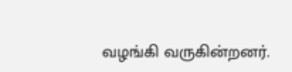வழங்கி வருகின்றனர்.